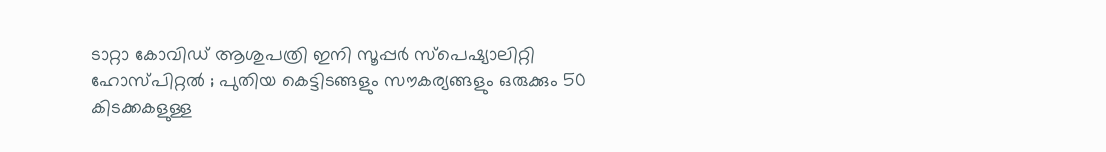ടാറ്റാ കോവിഡ് ആശുപത്രി ഇനി സൂപ്പർ സ്പെഷ്യാലിറ്റി ഹോസ്പിറ്റൽ ; പുതിയ കെട്ടിടങ്ങളും സൗകര്യങ്ങളും ഒരുക്കും 50 കിടക്കകളുള്ള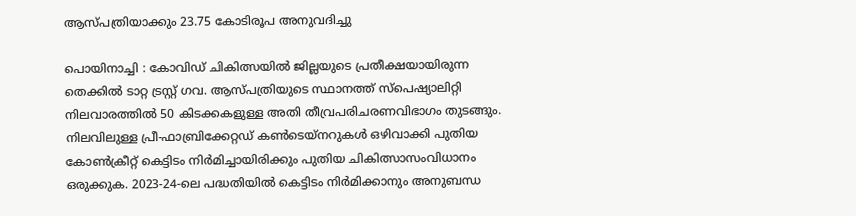ആസ്പത്രിയാക്കും 23.75 കോടിരൂപ അനുവദിച്ചു

പൊയിനാച്ചി : കോവിഡ് ചികിത്സയിൽ ജില്ലയുടെ പ്രതീക്ഷയായിരുന്ന തെക്കിൽ ടാറ്റ ട്രസ്റ്റ് ഗവ. ആസ്പത്രിയുടെ സ്ഥാനത്ത് സ്പെഷ്യാലിറ്റി നിലവാരത്തിൽ 50 കിടക്കകളുള്ള അതി തീവ്രപരിചരണവിഭാഗം തുടങ്ങും. നിലവിലുള്ള പ്രീ-ഫാബ്രിക്കേറ്റഡ് കൺടെയ്നറുകൾ ഒഴിവാക്കി പുതിയ കോൺക്രീറ്റ് കെട്ടിടം നിർമിച്ചായിരിക്കും പുതിയ ചികിത്സാസംവിധാനം ഒരുക്കുക. 2023-24-ലെ പദ്ധതിയിൽ കെട്ടിടം നിർമിക്കാനും അനുബന്ധ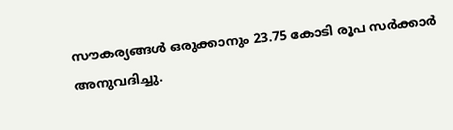സൗകര്യങ്ങൾ ഒരുക്കാനും 23.75 കോടി രൂപ സർക്കാർ അനുവദിച്ചു.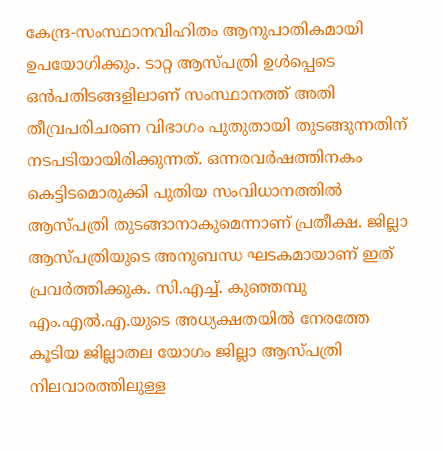കേന്ദ്ര-സംസ്ഥാനവിഹിതം ആനുപാതികമായി ഉപയോഗിക്കും. ടാറ്റ ആസ്പത്രി ഉൾപ്പെടെ ഒൻപതിടങ്ങളിലാണ് സംസ്ഥാനത്ത് അതി തീവ്രപരിചരണ വിഭാഗം പുതുതായി തുടങ്ങുന്നതിന് നടപടിയായിരിക്കുന്നത്. ഒന്നരവർഷത്തിനകം കെട്ടിടമൊരുക്കി പുതിയ സംവിധാനത്തിൽ ആസ്പത്രി തുടങ്ങാനാകുമെന്നാണ് പ്രതീക്ഷ. ജില്ലാ ആസ്പത്രിയുടെ അനുബന്ധ ഘടകമായാണ് ഇത് പ്രവർത്തിക്കുക. സി.എച്ച്. കുഞ്ഞമ്പു എം.എൽ.എ.യുടെ അധ്യക്ഷതയിൽ നേരത്തേ കൂടിയ ജില്ലാതല യോഗം ജില്ലാ ആസ്പത്രി നിലവാരത്തിലുള്ള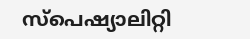സ്പെഷ്യാലിറ്റി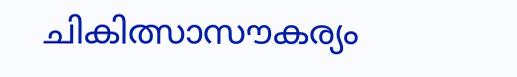ചികിത്സാസൗകര്യം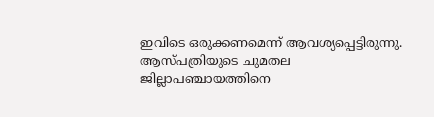ഇവിടെ ഒരുക്കണമെന്ന് ആവശ്യപ്പെട്ടിരുന്നു. ആസ്പത്രിയുടെ ചുമതല ജില്ലാപഞ്ചായത്തിനെ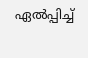ഏൽപ്പിച്ച്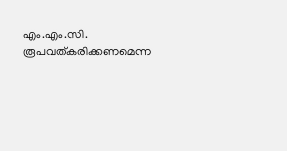എം.എം.സി. രൂപവത്കരിക്കണമെന്ന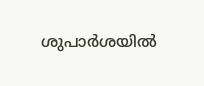ശുപാർശയിൽ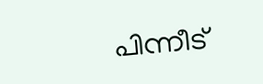പിന്നീട്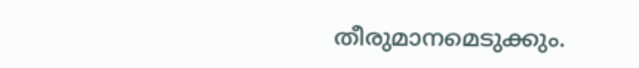തീരുമാനമെടുക്കും.